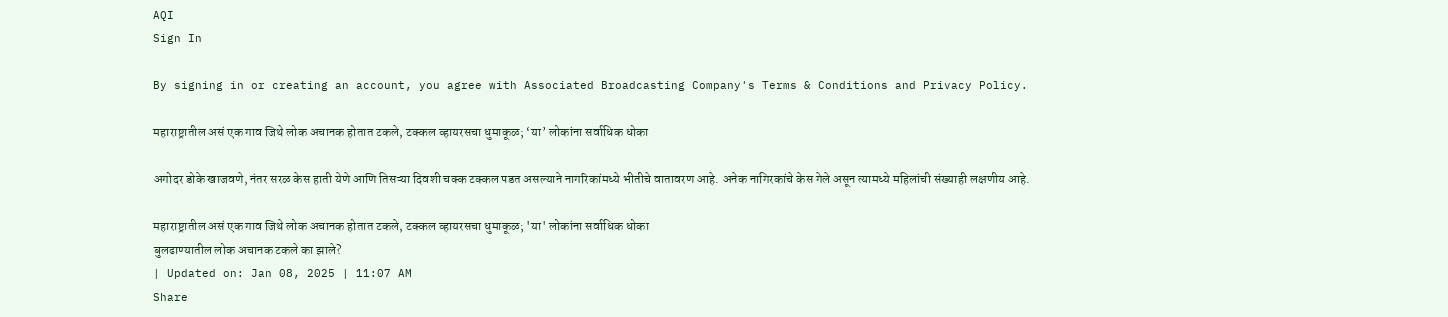AQI
Sign In

By signing in or creating an account, you agree with Associated Broadcasting Company's Terms & Conditions and Privacy Policy.

महाराष्ट्रातील असं एक गाव जिथे लोक अचानक होतात टकले, टक्कल व्हायरसचा धुमाकूळ; ‘या’ लोकांना सर्वाधिक धोका

अगोदर डोके खाजवणे, नंतर सरळ केस हाती येणे आणि तिसऱ्या दिवशी चक्क टक्कल पडत असल्याने नागरिकांमध्ये भीतीचे वातावरण आहे. अनेक नागिरकांचे केस गेले असून त्यामध्ये महिलांची संख्याही लक्षणीय आहे.

महाराष्ट्रातील असं एक गाव जिथे लोक अचानक होतात टकले, टक्कल व्हायरसचा धुमाकूळ; 'या' लोकांना सर्वाधिक धोका
बुलढाण्यातील लोक अचानक टकले का झाले?
| Updated on: Jan 08, 2025 | 11:07 AM
Share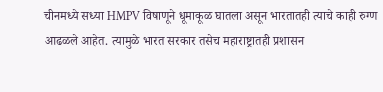चीनमध्ये सध्या HMPV विषाणूने धूमाकूळ घातला असून भारतातही त्याचे काही रुग्ण आढळले आहेत. त्यामुळे भारत सरकार तसेच महाराष्ट्रातही प्रशासन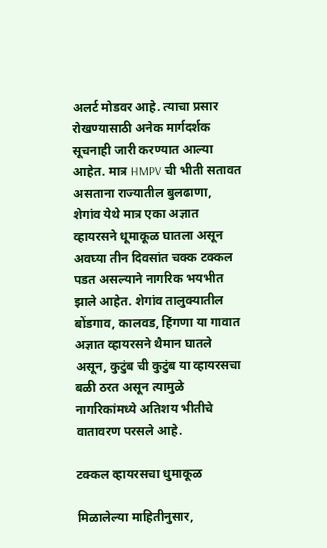अलर्ट मोडवर आहे. त्याचा प्रसार रोखण्यासाठी अनेक मार्गदर्शक सूचनाही जारी करण्यात आल्या आहेत. मात्र HMPV ची भीती सतावत असताना राज्यातील बुलढाणा, शेगांव येथे मात्र एका अज्ञात व्हायरसने धूमाकूळ घातला असून अवघ्या तीन दिवसांत चक्क टक्कल पडत असल्याने नागरिक भयभीत झाले आहेत. शेगांव तालुक्यातील बोंडगाव, कालवड, हिंगणा या गावात अज्ञात व्हायरसने थैमान घातले असून, कुटुंब ची कुटुंब या व्हायरसचा बळी ठरत असून त्यामुळे नागरिकांमध्ये अतिशय भीतीचे वातावरण परसले आहे.

टक्कल व्हायरसचा धुमाकूळ

मिळालेल्या माहितीनुसार,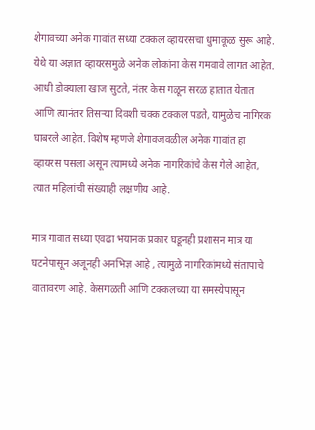शेगावच्या अनेक गावांत सध्या टक्कल व्हायरसचा धुमाकूळ सुरू आहे. येथे या अज्ञात व्हायरसमुळे अनेक लोकांना केस गमवावे लागत आहेत. आधी डोक्याला खाज सुटते, नंतर केस गळून सरळ हातात येतात आणि त्यानंतर तिसऱ्या दिवशी चक्क टक्कल पडते, यामुळेच नागिरक घाबरले आहेत. विशेष म्हणजे शेगावजवळील अनेक गावांत हा व्हायरस पसला असून त्यामध्ये अनेक नागरिकांचे केस गेले आहेत, त्यात महिलांची संख्याही लक्षणीय आहे.

मात्र गावात सध्या एवढा भयानक प्रकार घडूनही प्रशासन मात्र या घटनेपासून अजूनही अनभिज्ञ आहे , त्यामुळे नागरिकांमध्ये संतापाचे वातावरण आहे. केसगळती आणि टक्कलच्या या समस्येपासून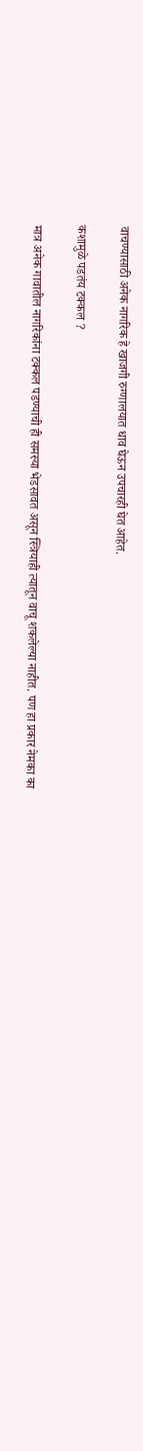वाचण्यासाठी अनेक नागरिक हे खाजगी रुग्णालयात धाव घेऊन उपचारही घेत आहेत.

कशामुळे पडतंय टक्कल ?

मात्र अनेक गावातील नागरिकांना टक्कल पडण्याची ही समस्या भेडसावत असून स्त्रियाही त्यातून वाचू शकलेल्या नाहीत. पण हा प्रकार नेमका का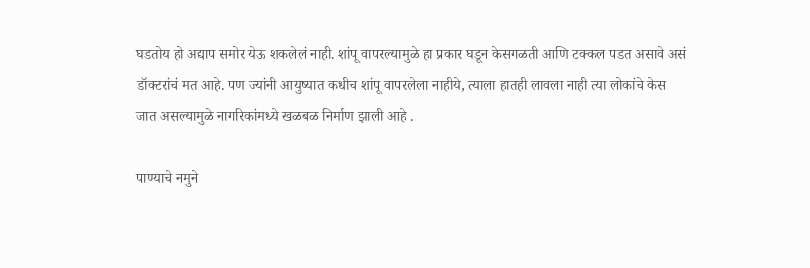घडतोय हो अद्याप समोर येऊ शकलेलं नाही. शांपू वापरल्यामुळे हा प्रकार घडून केसगळती आणि टक्कल पडत असावे असं डॉक्टरांचं मत आहे. पण ज्यांनी आयुष्यात कधीच शांपू वापरलेला नाहीये, त्याला हातही लावला नाही त्या लोकांचे केस जात असल्यामुळे नागरिकांमध्ये खळबळ निर्माण झाली आहे .

पाण्याचे नमुने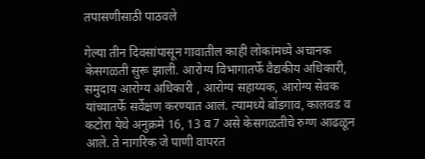तपासणीसाठी पाठवले

गेल्या तीन दिवसांपासून गावातील काही लोकांमध्ये अचानक केसगळती सुरू झाली. आरोग्य विभागातर्फे वैद्यकीय अधिकारी, समुदाय आरोग्य अधिकारी , आरोग्य सहाय्यक, आरोग्य सेवक यांच्यातर्फे सर्वेक्षण करण्यात आलं. त्यामध्ये बोंडगाव, कालवड व कटोरा येथे अनुक्रमे 16, 13 व 7 असे केसगळतीचे रुग्ण आढळून आले. ते नागरिक जे पाणी वापरत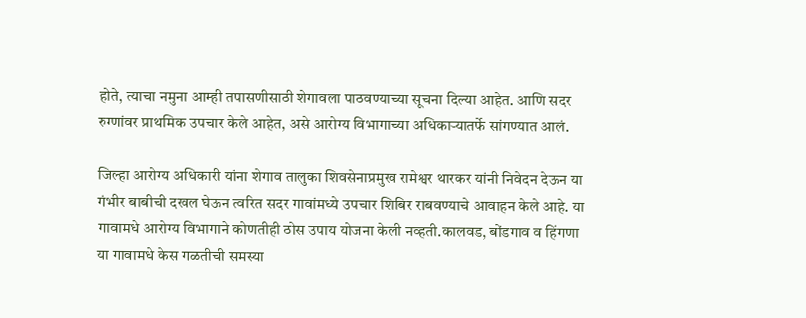होते, त्याचा नमुना आम्ही तपासणीसाठी शेगावला पाठवण्याच्या सूचना दिल्या आहेत. आणि सदर रुग्णांवर प्राथमिक उपचार केले आहेत, असे आरोग्य विभागाच्या अधिकाऱ्यातर्फे सांगण्यात आलं.

जिल्हा आरोग्य अधिकारी यांना शेगाव तालुका शिवसेनाप्रमुख रामेश्वर थारकर यांनी निवेदन देऊन या गंभीर बाबीची दखल घेऊन त्वरित सदर गावांमध्ये उपचार शिबिर राबवण्याचे आवाहन केले आहे. या गावामधे आरोग्य विभागाने कोणतीही ठोस उपाय योजना केली नव्हती.कालवड, बोंडगाव व हिंगणा या गावामधे केस गळतीची समस्या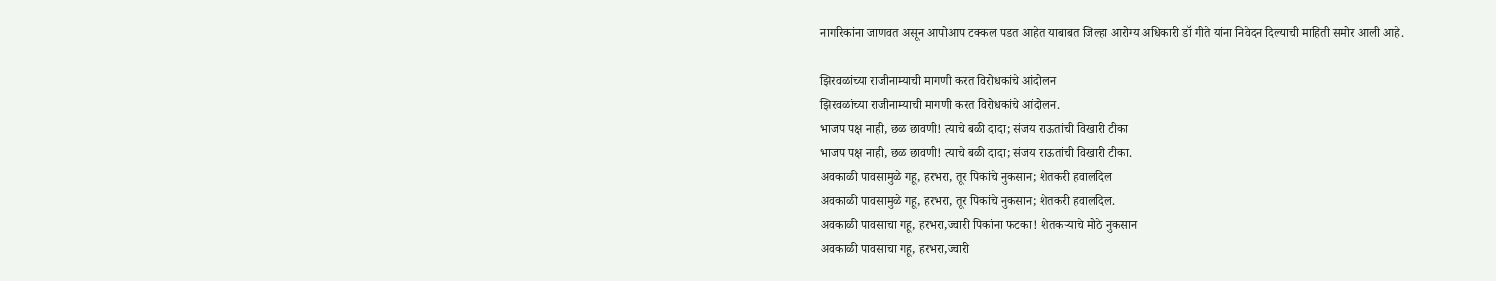नागरिकांना जाणवत असून आपोआप टक्कल पडत आहेत याबाबत जिल्हा आरोग्य अधिकारी डॉ गीते यांना निवेदन दिल्याची माहिती समोर आली आहे.

झिरवळांच्या राजीनाम्याची मागणी करत विरोधकांचे आंदोलन
झिरवळांच्या राजीनाम्याची मागणी करत विरोधकांचे आंदोलन.
भाजप पक्ष नाही, छळ छावणी! त्याचे बळी दादा; संजय राऊतांची विखारी टीका
भाजप पक्ष नाही, छळ छावणी! त्याचे बळी दादा; संजय राऊतांची विखारी टीका.
अवकाळी पावसामुळे गहू, हरभरा, तूर पिकांचे नुकसान; शेतकरी हवालदिल
अवकाळी पावसामुळे गहू, हरभरा, तूर पिकांचे नुकसान; शेतकरी हवालदिल.
अवकाळी पावसाचा गहू, हरभरा,ज्वारी पिकांना फटका! शेतकऱ्याचे मोठे नुकसान
अवकाळी पावसाचा गहू, हरभरा,ज्वारी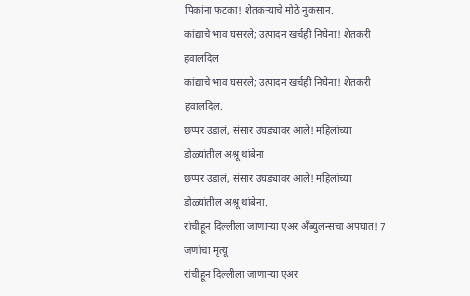पिकांना फटका! शेतकऱ्याचे मोठे नुकसान.
कांद्याचे भाव घसरले; उत्पादन खर्चही निघेना! शेतकरी हवालदिल
कांद्याचे भाव घसरले; उत्पादन खर्चही निघेना! शेतकरी हवालदिल.
छप्पर उडालं, संसार उघड्यावर आले! महिलांच्या डोळ्यांतील अश्रू थांबेना
छप्पर उडालं, संसार उघड्यावर आले! महिलांच्या डोळ्यांतील अश्रू थांबेना.
रांचीहून दिल्लीला जाणाऱ्या एअर अँब्युलन्सचा अपघात! 7 जणांचा मृत्यू
रांचीहून दिल्लीला जाणाऱ्या एअर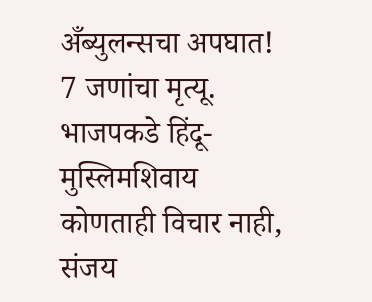अँब्युलन्सचा अपघात! 7 जणांचा मृत्यू.
भाजपकडे हिंदू-मुस्लिमशिवाय कोणताही विचार नाही, संजय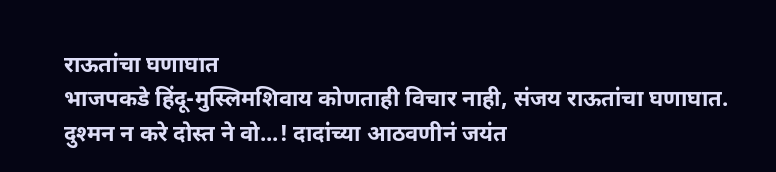राऊतांचा घणाघात
भाजपकडे हिंदू-मुस्लिमशिवाय कोणताही विचार नाही, संजय राऊतांचा घणाघात.
दुश्मन न करे दोस्त ने वो...! दादांच्या आठवणीनं जयंत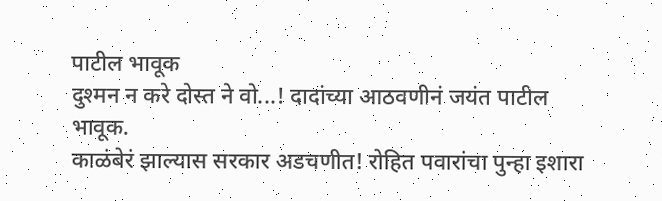पाटील भावूक
दुश्मन न करे दोस्त ने वो...! दादांच्या आठवणीनं जयंत पाटील भावूक.
काळंबेरं झाल्यास सरकार अडचणीत! रोहित पवारांचा पुन्हा इशारा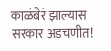काळंबेरं झाल्यास सरकार अडचणीत!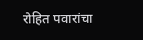रोहित पवारांचा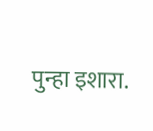पुन्हा इशारा.